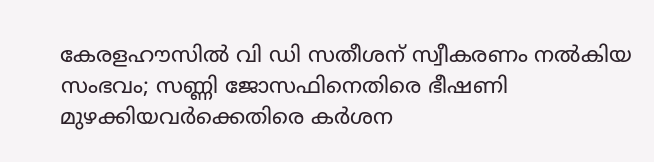കേരളഹൗസിൽ വി ഡി സതീശന് സ്വീകരണം നൽകിയ സംഭവം; സണ്ണി ജോസഫിനെതിരെ ഭീഷണി മുഴക്കിയവർക്കെതിരെ കർശന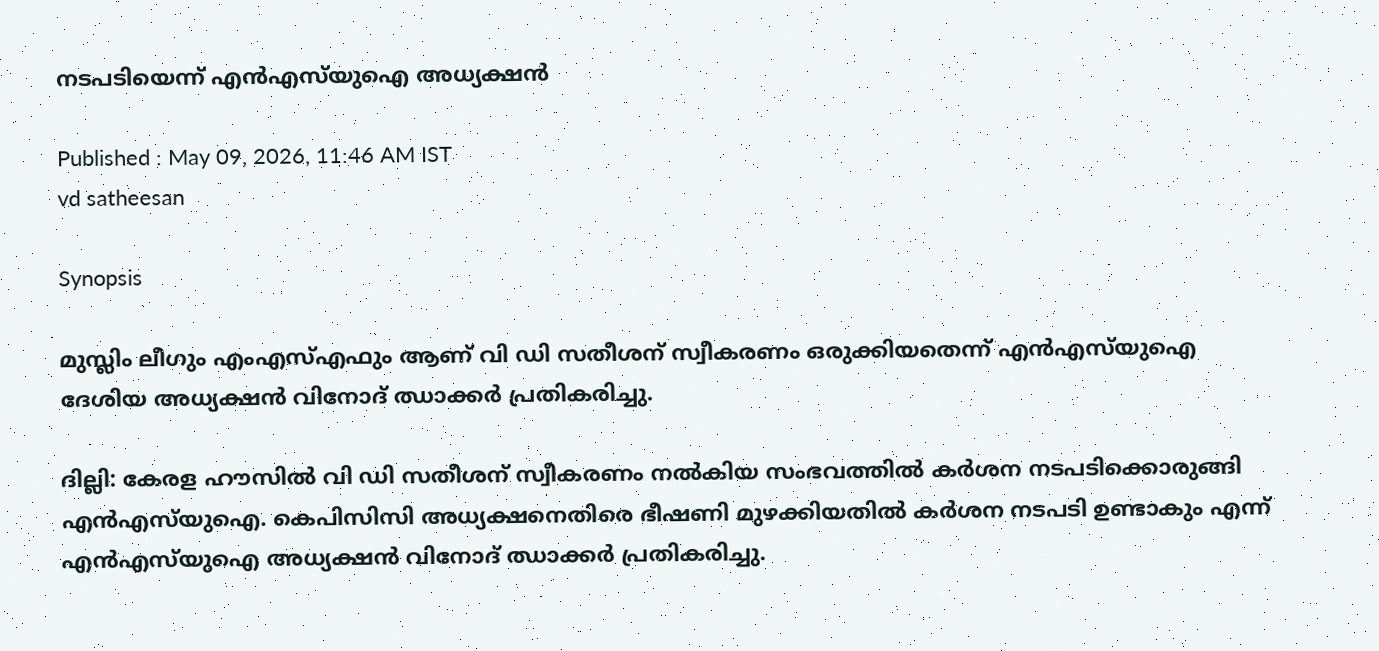നടപടിയെന്ന് എൻഎസ്‍യുഐ അധ്യക്ഷൻ

Published : May 09, 2026, 11:46 AM IST
vd satheesan

Synopsis

മുസ്ലിം ലീഗും എംഎസ്എഫും ആണ് വി ഡി സതീശന് സ്വീകരണം ഒരുക്കിയതെന്ന് എൻഎസ്‍യുഐ ദേശിയ അധ്യക്ഷൻ വിനോദ് ഝാക്കർ പ്രതികരിച്ചു.

ദില്ലി: കേരള ഹൗസിൽ വി ഡി സതീശന് സ്വീകരണം നൽകിയ സംഭവത്തിൽ കർശന നടപടിക്കൊരുങ്ങി എൻഎസ്‍യുഐ. കെപിസിസി അധ്യക്ഷനെതിരെ ഭീഷണി മുഴക്കിയതിൽ കർശന നടപടി ഉണ്ടാകും എന്ന് എൻഎസ്‍യുഐ അധ്യക്ഷൻ വിനോദ് ഝാക്കർ പ്രതികരിച്ചു.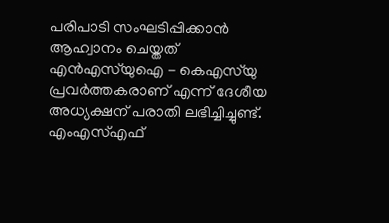പരിപാടി സംഘടിപ്പിക്കാൻ ആഹ്വാനം ചെയ്തത് എൻഎസ്‍യുഐ - കെഎസ്‍യു പ്രവർത്തകരാണ് എന്ന് ദേശീയ അധ്യക്ഷന് പരാതി ലഭിച്ചിച്ചുണ്ട്. എംഎസ്എഫ്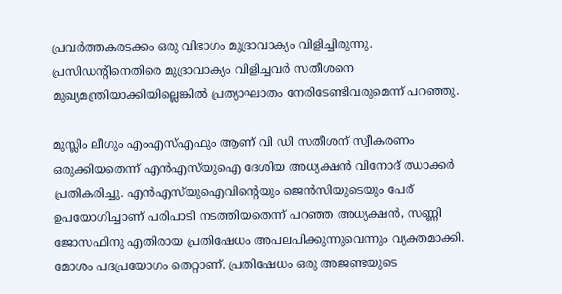പ്രവർത്തകരടക്കം ഒരു വിഭാഗം മുദ്രാവാക്യം വിളിച്ചിരുന്നു. പ്രസിഡൻ്റിനെതിരെ മുദ്രാവാക്യം വിളിച്ചവർ സതീശനെ മുഖ്യമന്ത്രിയാക്കിയില്ലെങ്കിൽ പ്രത്യാഘാതം നേരിടേണ്ടിവരുമെന്ന് പറഞ്ഞു.

മുസ്ലിം ലീഗും എംഎസ്എഫും ആണ് വി ഡി സതീശന് സ്വീകരണം ഒരുക്കിയതെന്ന് എൻഎസ്‍യുഐ ദേശിയ അധ്യക്ഷൻ വിനോദ് ഝാക്കർ പ്രതികരിച്ചു. എൻഎസ്‍യുഐവിൻ്റെയും ജെൻസിയുടെയും പേര് ഉപയോഗിച്ചാണ് പരിപാടി നടത്തിയതെന്ന് പറഞ്ഞ അധ്യക്ഷൻ, സണ്ണി ജോസഫിനു എതിരായ പ്രതിഷേധം അപലപിക്കുന്നുവെന്നും വ്യക്തമാക്കി. മോശം പദപ്രയോഗം തെറ്റാണ്. പ്രതിഷേധം ഒരു അജണ്ടയുടെ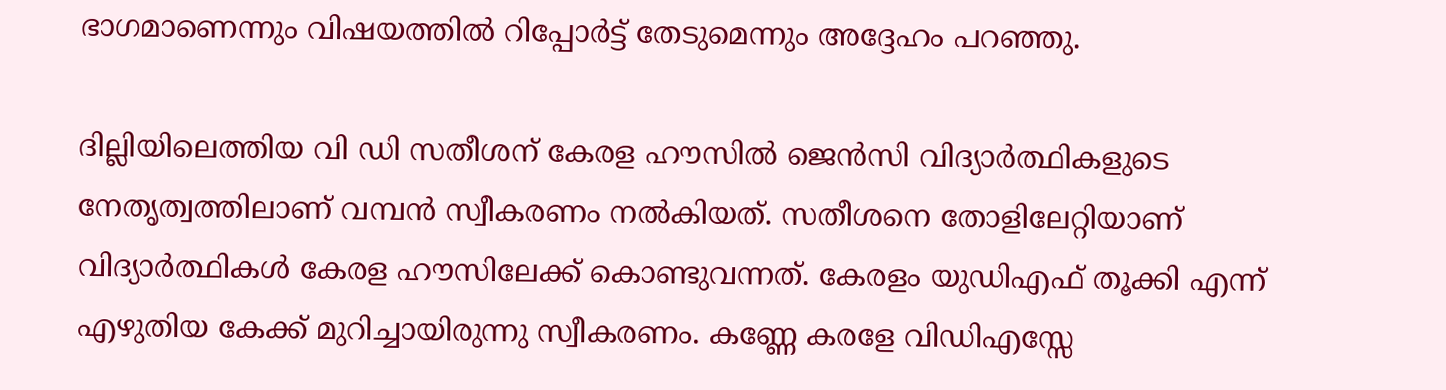ഭാഗമാണെന്നും വിഷയത്തിൽ റിപ്പോർട്ട് തേടുമെന്നും അദ്ദേഹം പറഞ്ഞു.

ദില്ലിയിലെത്തിയ വി ഡി സതീശന് കേരള ഹൗസിൽ ജെൻസി വിദ്യാർത്ഥികളുടെ നേതൃത്വത്തിലാണ് വമ്പൻ സ്വീകരണം നൽകിയത്. സതീശനെ തോളിലേറ്റിയാണ് വിദ്യാർത്ഥികൾ കേരള ഹൗസിലേക്ക് കൊണ്ടുവന്നത്. കേരളം യുഡിഎഫ് തൂക്കി എന്ന് എഴുതിയ കേക്ക് മുറിച്ചായിരുന്നു സ്വീകരണം. കണ്ണേ കരളേ വിഡിഎസ്സേ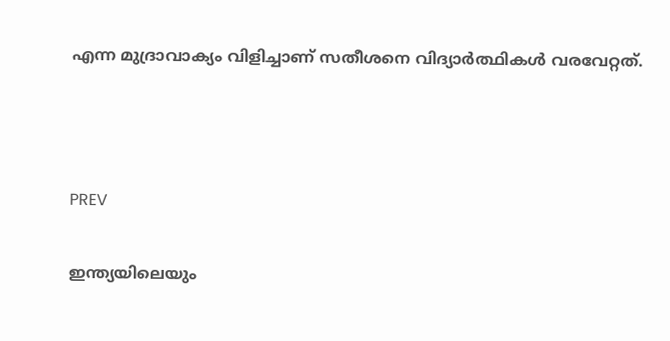എന്ന മുദ്രാവാക്യം വിളിച്ചാണ് സതീശനെ വിദ്യാർത്ഥികൾ വരവേറ്റത്.



PREV

ഇന്ത്യയിലെയും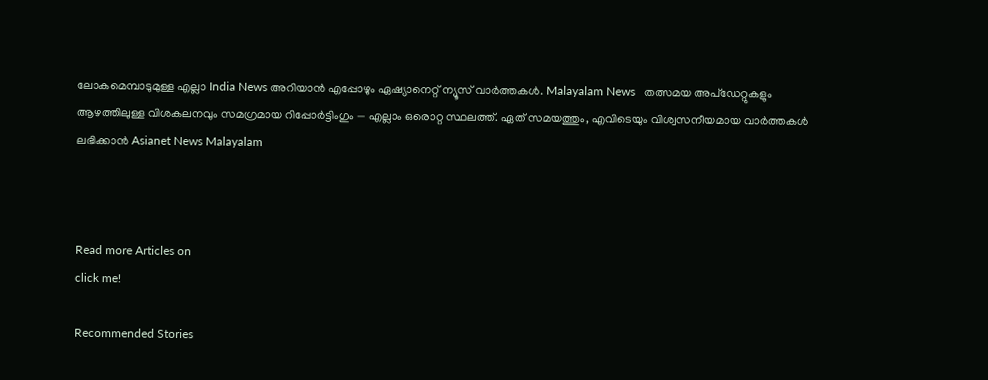ലോകമെമ്പാടുമുള്ള എല്ലാ India News അറിയാൻ എപ്പോഴും ഏഷ്യാനെറ്റ് ന്യൂസ് വാർത്തകൾ. Malayalam News   തത്സമയ അപ്‌ഡേറ്റുകളും ആഴത്തിലുള്ള വിശകലനവും സമഗ്രമായ റിപ്പോർട്ടിംഗും — എല്ലാം ഒരൊറ്റ സ്ഥലത്ത്. ഏത് സമയത്തും, എവിടെയും വിശ്വസനീയമായ വാർത്തകൾ ലഭിക്കാൻ Asianet News Malayalam



Read more Articles on
click me!

Recommended Stories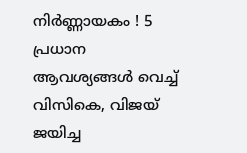നിർണ്ണായകം ! 5 പ്രധാന ആവശ്യങ്ങൾ വെച്ച് വിസികെ, വിജയ് ജയിച്ച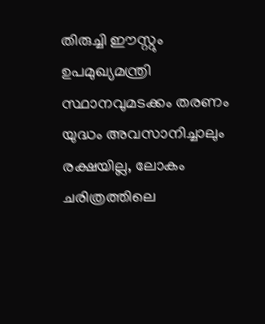തിരുച്ചി ഈസ്റ്റും ഉപമുഖ്യമന്ത്രി സ്ഥാനവുമടക്കം തരണം
യുദ്ധം അവസാനിച്ചാലും രക്ഷയില്ല, ലോകം ചരിത്രത്തിലെ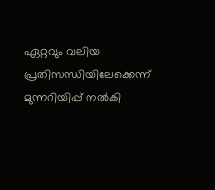ഏറ്റവും വലിയ പ്രതിസന്ധിയിലേക്കെന്ന് മുന്നറിയിപ്പ് നൽകി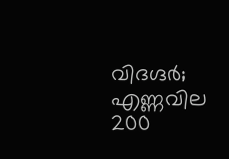വിദഗ്ദർ; എണ്ണവില 200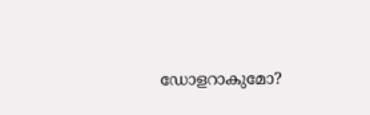ഡോളറാകുമോ?